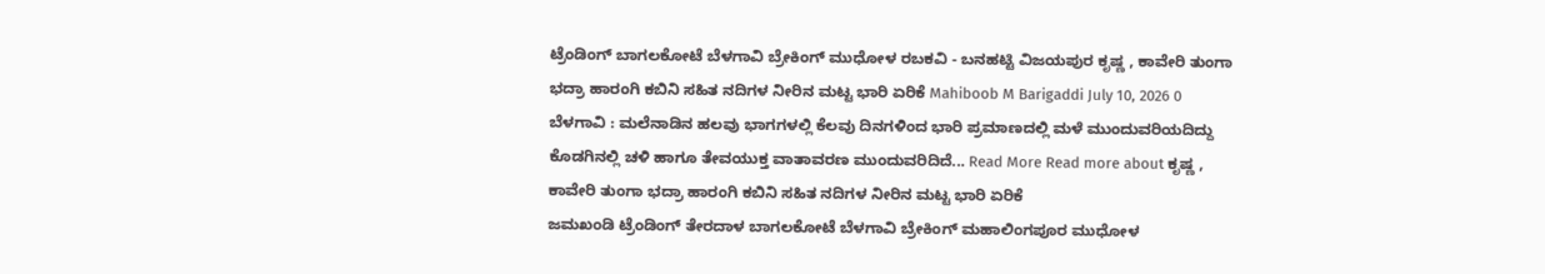ಟ್ರೆಂಡಿಂಗ್ ಬಾಗಲಕೋಟೆ ಬೆಳಗಾವಿ ಬ್ರೇಕಿಂಗ್ ಮುಧೋಳ ರಬಕವಿ - ಬನಹಟ್ಟಿ ವಿಜಯಪುರ ಕೃಷ್ಣ , ಕಾವೇರಿ ತುಂಗಾ ಭದ್ರಾ ಹಾರಂಗಿ ಕಬಿನಿ ಸಹಿತ ನದಿಗಳ ನೀರಿನ ಮಟ್ಟ ಭಾರಿ ಏರಿಕೆ Mahiboob M Barigaddi July 10, 2026 0 ಬೆಳಗಾವಿ : ಮಲೆನಾಡಿನ ಹಲವು ಭಾಗಗಳಲ್ಲಿ ಕೆಲವು ದಿನಗಳಿಂದ ಭಾರಿ ಪ್ರಮಾಣದಲ್ಲಿ ಮಳೆ ಮುಂದುವರಿಯದಿದ್ದು ಕೊಡಗಿನಲ್ಲಿ ಚಳಿ ಹಾಗೂ ತೇವಯುಕ್ತ ವಾತಾವರಣ ಮುಂದುವರಿದಿದೆ... Read More Read more about ಕೃಷ್ಣ , ಕಾವೇರಿ ತುಂಗಾ ಭದ್ರಾ ಹಾರಂಗಿ ಕಬಿನಿ ಸಹಿತ ನದಿಗಳ ನೀರಿನ ಮಟ್ಟ ಭಾರಿ ಏರಿಕೆ
ಜಮಖಂಡಿ ಟ್ರೆಂಡಿಂಗ್ ತೇರದಾಳ ಬಾಗಲಕೋಟೆ ಬೆಳಗಾವಿ ಬ್ರೇಕಿಂಗ್ ಮಹಾಲಿಂಗಪೂರ ಮುಧೋಳ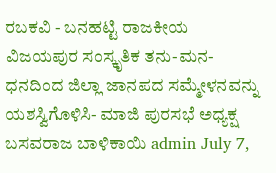ರಬಕವಿ - ಬನಹಟ್ಟಿ ರಾಜಕೀಯ ವಿಜಯಪುರ ಸಂಸ್ಕೃತಿಕ ತನು-ಮನ-ಧನದಿಂದ ಜಿಲ್ಲಾ ಜಾನಪದ ಸಮ್ಮೇಳನವನ್ನು ಯಶಸ್ವಿಗೊಳಿಸಿ- ಮಾಜಿ ಪುರಸಭೆ ಅಧ್ಯಕ್ಷ ಬಸವರಾಜ ಬಾಳಿಕಾಯಿ admin July 7,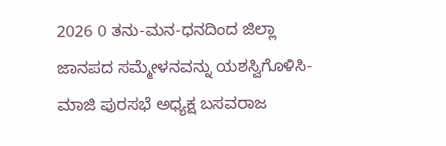2026 0 ತನು-ಮನ-ಧನದಿಂದ ಜಿಲ್ಲಾ ಜಾನಪದ ಸಮ್ಮೇಳನವನ್ನು ಯಶಸ್ವಿಗೊಳಿಸಿ- ಮಾಜಿ ಪುರಸಭೆ ಅಧ್ಯಕ್ಷ ಬಸವರಾಜ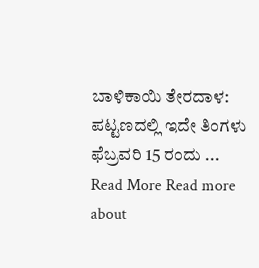ಬಾಳಿಕಾಯಿ ತೇರದಾಳ: ಪಟ್ಟಣದಲ್ಲಿ ಇದೇ ತಿಂಗಳು ಫೆಬ್ರವರಿ 15 ರಂದು ... Read More Read more about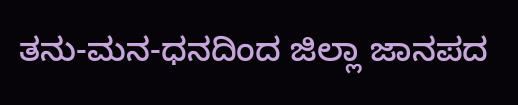ತನು-ಮನ-ಧನದಿಂದ ಜಿಲ್ಲಾ ಜಾನಪದ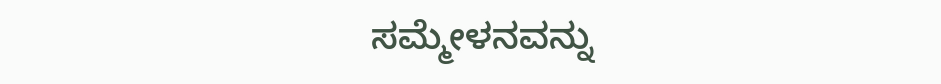ಸಮ್ಮೇಳನವನ್ನು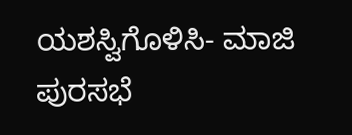ಯಶಸ್ವಿಗೊಳಿಸಿ- ಮಾಜಿ ಪುರಸಭೆ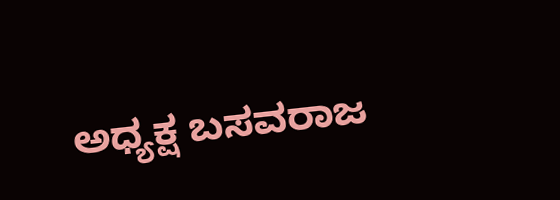ಅಧ್ಯಕ್ಷ ಬಸವರಾಜ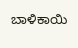ಬಾಳಿಕಾಯಿ